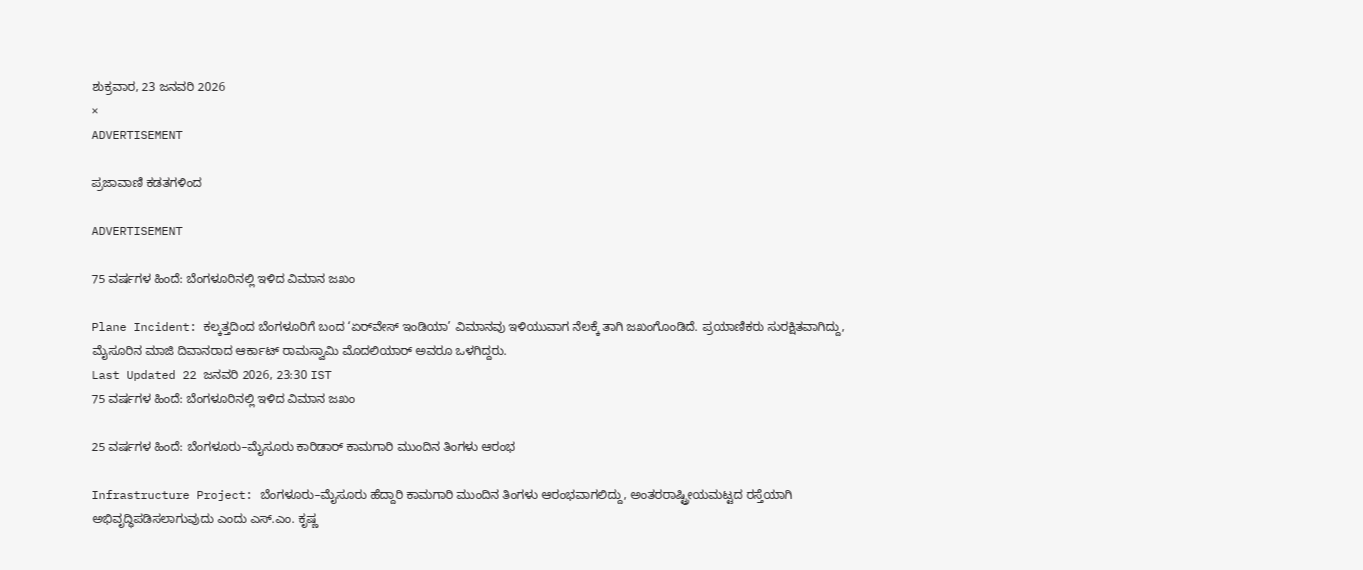ಶುಕ್ರವಾರ, 23 ಜನವರಿ 2026
×
ADVERTISEMENT

ಪ್ರಜಾವಾಣಿ ಕಡತಗಳಿಂದ

ADVERTISEMENT

75 ವರ್ಷಗಳ ಹಿಂದೆ: ಬೆಂಗಳೂರಿನಲ್ಲಿ ಇಳಿದ ವಿಮಾನ ಜಖಂ

Plane Incident: ಕಲ್ಕತ್ತದಿಂದ ಬೆಂಗಳೂರಿಗೆ ಬಂದ ‘ಏರ್‌ವೇಸ್‌ ಇಂಡಿಯಾ’ ವಿಮಾನವು ಇಳಿಯುವಾಗ ನೆಲಕ್ಕೆ ತಾಗಿ ಜಖಂಗೊಂಡಿದೆ. ಪ್ರಯಾಣಿಕರು ಸುರಕ್ಷಿತವಾಗಿದ್ದು, ಮೈಸೂರಿನ ಮಾಜಿ ದಿವಾನರಾದ ಆರ್ಕಾಟ್‌ ರಾಮಸ್ವಾಮಿ ಮೊದಲಿಯಾರ್‌ ಅವರೂ ಒಳಗಿದ್ದರು.
Last Updated 22 ಜನವರಿ 2026, 23:30 IST
75 ವರ್ಷಗಳ ಹಿಂದೆ: ಬೆಂಗಳೂರಿನಲ್ಲಿ ಇಳಿದ ವಿಮಾನ ಜಖಂ

25 ವರ್ಷಗಳ ಹಿಂದೆ: ಬೆಂಗಳೂರು–ಮೈಸೂರು ಕಾರಿಡಾರ್‌ ಕಾಮಗಾರಿ ಮುಂದಿನ ತಿಂಗಳು ಆರಂಭ

Infrastructure Project: ಬೆಂಗಳೂರು–ಮೈಸೂರು ಹೆದ್ದಾರಿ ಕಾಮಗಾರಿ ಮುಂದಿನ ತಿಂಗಳು ಆರಂಭವಾಗಲಿದ್ದು, ಅಂತರರಾಷ್ಟ್ರೀಯಮಟ್ಟದ ರಸ್ತೆಯಾಗಿ ಅಭಿವೃದ್ಧಿಪಡಿಸಲಾಗುವುದು ಎಂದು ಎಸ್‌.ಎಂ. ಕೃಷ್ಣ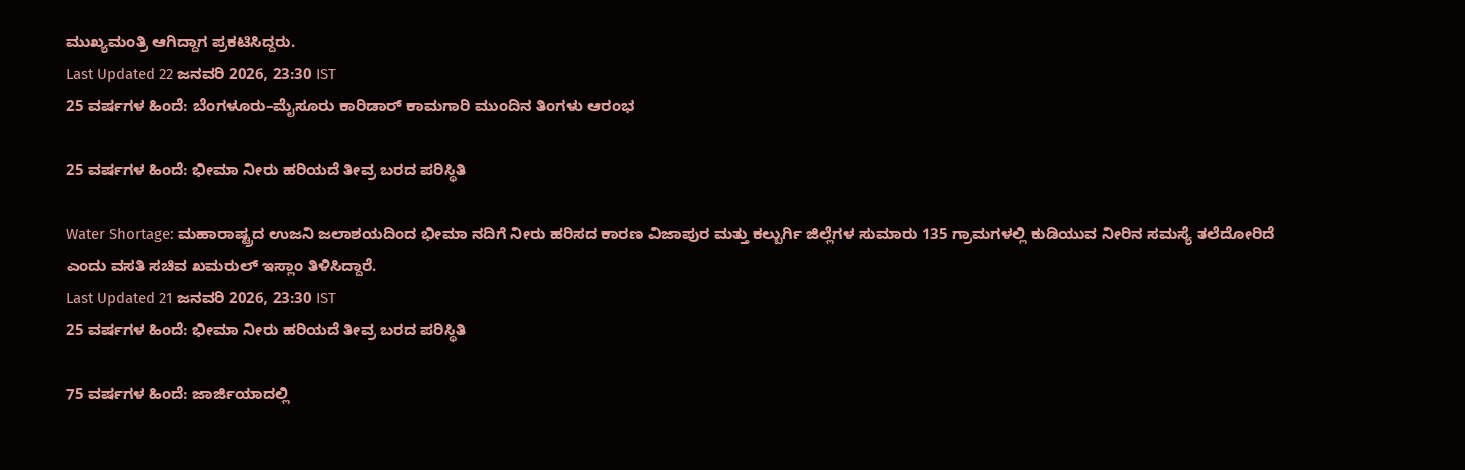ಮುಖ್ಯಮಂತ್ರಿ ಆಗಿದ್ದಾಗ ಪ್ರಕಟಿಸಿದ್ದರು.
Last Updated 22 ಜನವರಿ 2026, 23:30 IST
25 ವರ್ಷಗಳ ಹಿಂದೆ: ಬೆಂಗಳೂರು–ಮೈಸೂರು ಕಾರಿಡಾರ್‌ ಕಾಮಗಾರಿ ಮುಂದಿನ ತಿಂಗಳು ಆರಂಭ

25 ವರ್ಷಗಳ ಹಿಂದೆ: ಭೀಮಾ ನೀರು ಹರಿಯದೆ ತೀವ್ರ ಬರದ ಪರಿಸ್ಥಿತಿ

Water Shortage: ಮಹಾರಾಷ್ಟ್ರದ ಉಜನಿ ಜಲಾಶಯದಿಂದ ಭೀಮಾ ನದಿಗೆ ನೀರು ಹರಿಸದ ಕಾರಣ ವಿಜಾಪುರ ಮತ್ತು ಕಲ್ಬುರ್ಗಿ ಜಿಲ್ಲೆಗಳ ಸುಮಾರು 135 ಗ್ರಾಮಗಳಲ್ಲಿ ಕುಡಿಯುವ ನೀರಿನ ಸಮಸ್ಯೆ ತಲೆದೋರಿದೆ ಎಂದು ವಸತಿ ಸಚಿವ ಖಮರುಲ್ ಇಸ್ಲಾಂ ತಿಳಿಸಿದ್ದಾರೆ.
Last Updated 21 ಜನವರಿ 2026, 23:30 IST
25 ವರ್ಷಗಳ ಹಿಂದೆ: ಭೀಮಾ ನೀರು ಹರಿಯದೆ ತೀವ್ರ ಬರದ ಪರಿಸ್ಥಿತಿ

75 ವರ್ಷಗಳ ಹಿಂದೆ: ಜಾರ್ಜಿಯಾದಲ್ಲಿ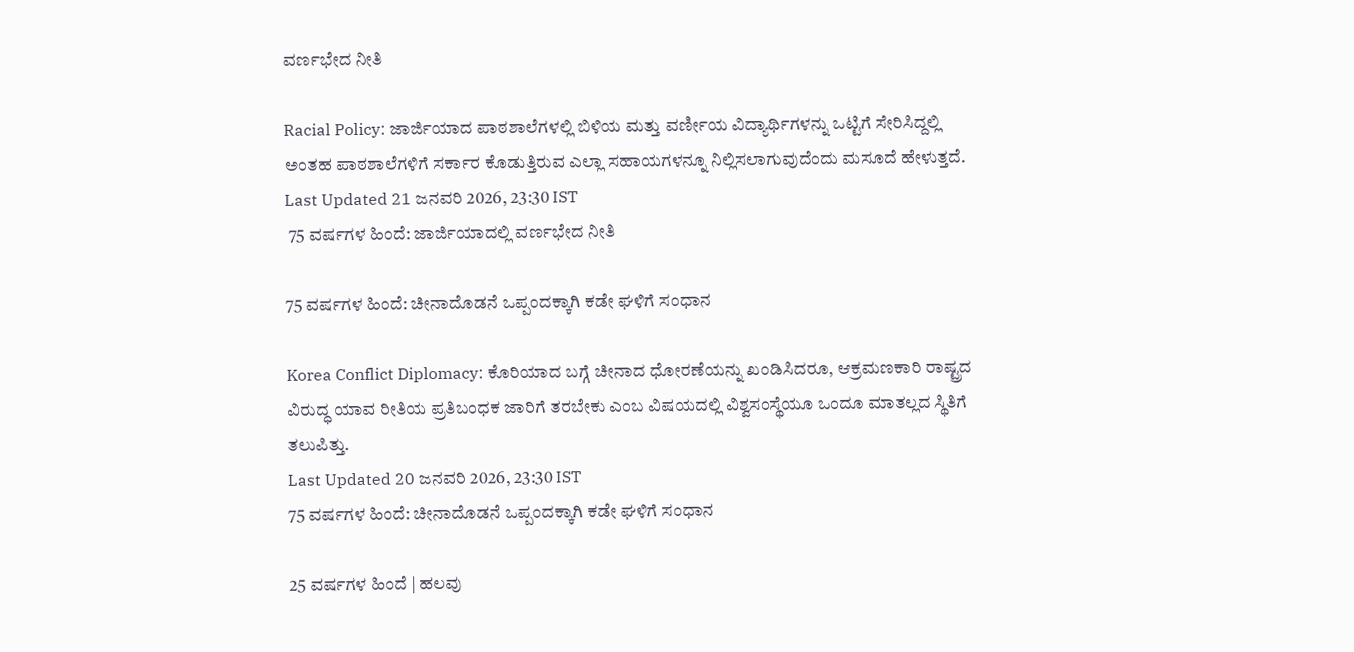ವರ್ಣಭೇದ ನೀತಿ

Racial Policy: ಜಾರ್ಜಿಯಾದ ಪಾಠಶಾಲೆಗಳಲ್ಲಿ ಬಿಳಿಯ ಮತ್ತು ವರ್ಣೀಯ ವಿದ್ಯಾರ್ಥಿಗಳನ್ನು ಒಟ್ಟಿಗೆ ಸೇರಿಸಿದ್ದಲ್ಲಿ ಅಂತಹ ಪಾಠಶಾಲೆಗಳಿಗೆ ಸರ್ಕಾರ ಕೊಡುತ್ತಿರುವ ಎಲ್ಲಾ ಸಹಾಯಗಳನ್ನೂ ನಿಲ್ಲಿಸಲಾಗುವುದೆಂದು ಮಸೂದೆ ಹೇಳುತ್ತದೆ.
Last Updated 21 ಜನವರಿ 2026, 23:30 IST
 75 ವರ್ಷಗಳ ಹಿಂದೆ: ಜಾರ್ಜಿಯಾದಲ್ಲಿ ವರ್ಣಭೇದ ನೀತಿ

75 ವರ್ಷಗಳ ಹಿಂದೆ: ಚೀನಾದೊಡನೆ ಒಪ್ಪಂದಕ್ಕಾಗಿ ಕಡೇ ಘಳಿಗೆ ಸಂಧಾನ

Korea Conflict Diplomacy: ಕೊರಿಯಾದ ಬಗ್ಗೆ ಚೀನಾದ ಧೋರಣೆಯನ್ನು ಖಂಡಿಸಿದರೂ, ಆಕ್ರಮಣಕಾರಿ ರಾಷ್ಟ್ರದ ವಿರುದ್ಧ ಯಾವ ರೀತಿಯ ಪ್ರತಿಬಂಧಕ ಜಾರಿಗೆ ತರಬೇಕು ಎಂಬ ವಿಷಯದಲ್ಲಿ ವಿಶ್ವಸಂಸ್ಥೆಯೂ ಒಂದೂ ಮಾತಲ್ಲದ ಸ್ಥಿತಿಗೆ ತಲುಪಿತ್ತು.
Last Updated 20 ಜನವರಿ 2026, 23:30 IST
75 ವರ್ಷಗಳ ಹಿಂದೆ: ಚೀನಾದೊಡನೆ ಒಪ್ಪಂದಕ್ಕಾಗಿ ಕಡೇ ಘಳಿಗೆ ಸಂಧಾನ

25 ವರ್ಷಗಳ ಹಿಂದೆ | ಹಲವು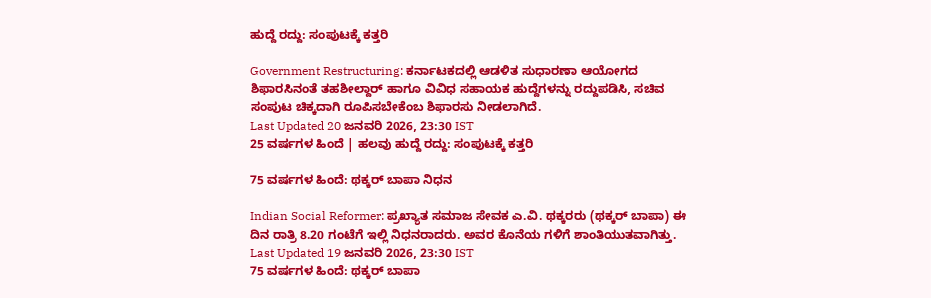ಹುದ್ದೆ ರದ್ದು: ಸಂಪುಟಕ್ಕೆ ಕತ್ತರಿ

Government Restructuring: ಕರ್ನಾಟಕದಲ್ಲಿ ಆಡಳಿತ ಸುಧಾರಣಾ ಆಯೋಗದ ಶಿಫಾರಸಿನಂತೆ ತಹಶೀಲ್ದಾರ್ ಹಾಗೂ ವಿವಿಧ ಸಹಾಯಕ ಹುದ್ದೆಗಳನ್ನು ರದ್ದುಪಡಿಸಿ, ಸಚಿವ ಸಂಪುಟ ಚಿಕ್ಕದಾಗಿ ರೂಪಿಸಬೇಕೆಂಬ ಶಿಫಾರಸು ನೀಡಲಾಗಿದೆ.
Last Updated 20 ಜನವರಿ 2026, 23:30 IST
25 ವರ್ಷಗಳ ಹಿಂದೆ | ಹಲವು ಹುದ್ದೆ ರದ್ದು: ಸಂಪುಟಕ್ಕೆ ಕತ್ತರಿ

75 ವರ್ಷಗಳ ಹಿಂದೆ: ಥಕ್ಕರ್ ಬಾಪಾ ನಿಧನ

Indian Social Reformer: ಪ್ರಖ್ಯಾತ ಸಮಾಜ ಸೇವಕ ಎ.ವಿ. ಥಕ್ಕರರು (ಥಕ್ಕರ್ ಬಾಪಾ) ಈ ದಿನ ರಾತ್ರಿ 8.20 ಗಂಟೆಗೆ ಇಲ್ಲಿ ನಿಧನರಾದರು. ಅವರ ಕೊನೆಯ ಗಳಿಗೆ ಶಾಂತಿಯುತವಾಗಿತ್ತು.
Last Updated 19 ಜನವರಿ 2026, 23:30 IST
75 ವರ್ಷಗಳ ಹಿಂದೆ: ಥಕ್ಕರ್ ಬಾಪಾ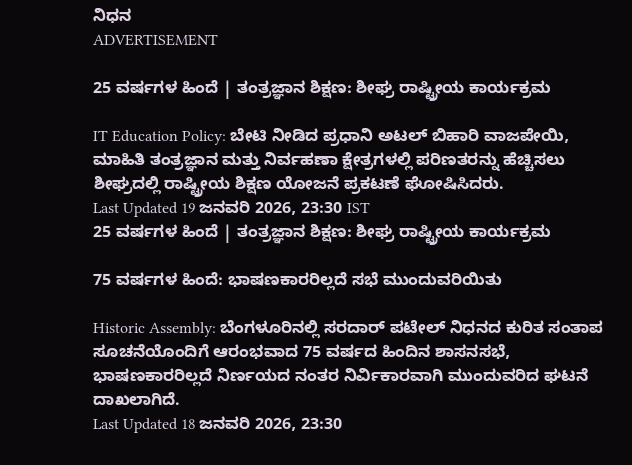ನಿಧನ
ADVERTISEMENT

25 ವರ್ಷಗಳ ಹಿಂದೆ | ತಂತ್ರಜ್ಞಾನ ಶಿಕ್ಷಣ: ಶೀಘ್ರ ರಾಷ್ಟ್ರೀಯ ಕಾರ್ಯಕ್ರಮ

IT Education Policy: ಬೇಟಿ ನೀಡಿದ ಪ್ರಧಾನಿ ಅಟಲ್ ಬಿಹಾರಿ ವಾಜಪೇಯಿ, ಮಾಹಿತಿ ತಂತ್ರಜ್ಞಾನ ಮತ್ತು ನಿರ್ವಹಣಾ ಕ್ಷೇತ್ರಗಳಲ್ಲಿ ಪರಿಣತರನ್ನು ಹೆಚ್ಚಿಸಲು ಶೀಘ್ರದಲ್ಲಿ ರಾಷ್ಟ್ರೀಯ ಶಿಕ್ಷಣ ಯೋಜನೆ ಪ್ರಕಟಣೆ ಘೋಷಿಸಿದರು.
Last Updated 19 ಜನವರಿ 2026, 23:30 IST
25 ವರ್ಷಗಳ ಹಿಂದೆ | ತಂತ್ರಜ್ಞಾನ ಶಿಕ್ಷಣ: ಶೀಘ್ರ ರಾಷ್ಟ್ರೀಯ ಕಾರ್ಯಕ್ರಮ

75 ವರ್ಷಗಳ ಹಿಂದೆ: ಭಾಷಣಕಾರರಿಲ್ಲದೆ ಸಭೆ ಮುಂದುವರಿಯಿತು

Historic Assembly: ಬೆಂಗಳೂರಿನಲ್ಲಿ ಸರದಾರ್ ಪಟೇಲ್ ನಿಧನದ ಕುರಿತ ಸಂತಾಪ ಸೂಚನೆಯೊಂದಿಗೆ ಆರಂಭವಾದ 75 ವರ್ಷದ ಹಿಂದಿನ ಶಾಸನಸಭೆ, ಭಾಷಣಕಾರರಿಲ್ಲದೆ ನಿರ್ಣಯದ ನಂತರ ನಿರ್ವಿಕಾರವಾಗಿ ಮುಂದುವರಿದ ಘಟನೆ ದಾಖಲಾಗಿದೆ.
Last Updated 18 ಜನವರಿ 2026, 23:30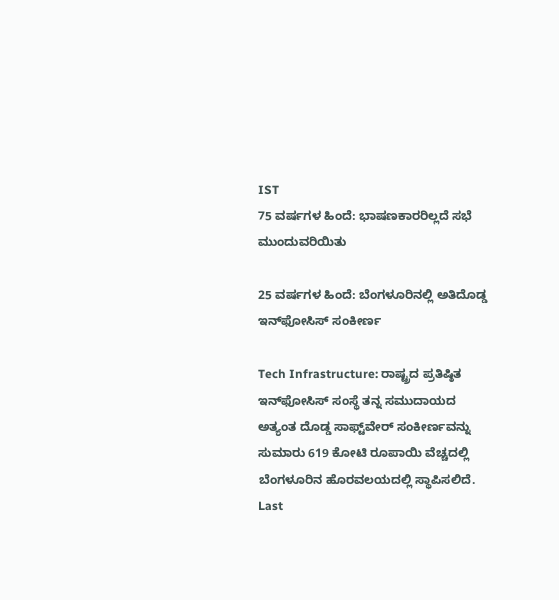IST
75 ವರ್ಷಗಳ ಹಿಂದೆ: ಭಾಷಣಕಾರರಿಲ್ಲದೆ ಸಭೆ ಮುಂದುವರಿಯಿತು

25 ವರ್ಷಗಳ ಹಿಂದೆ: ಬೆಂಗಳೂರಿನಲ್ಲಿ ಅತಿದೊಡ್ಡ ಇನ್‌ಫೋಸಿಸ್‌ ಸಂಕೀರ್ಣ

Tech Infrastructure: ರಾಷ್ಟ್ರದ ಪ್ರತಿಷ್ಠಿತ ಇನ್‌ಫೋಸಿಸ್‌ ಸಂಸ್ಥೆ ತನ್ನ ಸಮುದಾಯದ ಅತ್ಯಂತ ದೊಡ್ಡ ಸಾಫ್ಟ್‌ವೇರ್‌ ಸಂಕೀರ್ಣವನ್ನು ಸುಮಾರು 619 ಕೋಟಿ ರೂಪಾಯಿ ವೆಚ್ಚದಲ್ಲಿ ಬೆಂಗಳೂರಿನ ಹೊರವಲಯದಲ್ಲಿ ಸ್ಥಾಪಿಸಲಿದೆ.
Last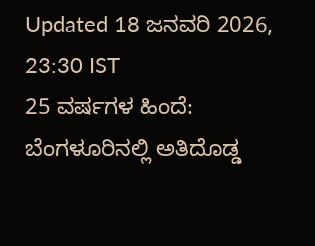Updated 18 ಜನವರಿ 2026, 23:30 IST
25 ವರ್ಷಗಳ ಹಿಂದೆ: ಬೆಂಗಳೂರಿನಲ್ಲಿ ಅತಿದೊಡ್ಡ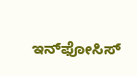ಇನ್‌ಫೋಸಿಸ್‌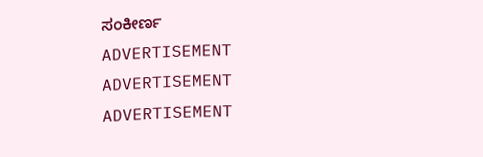ಸಂಕೀರ್ಣ
ADVERTISEMENT
ADVERTISEMENT
ADVERTISEMENT